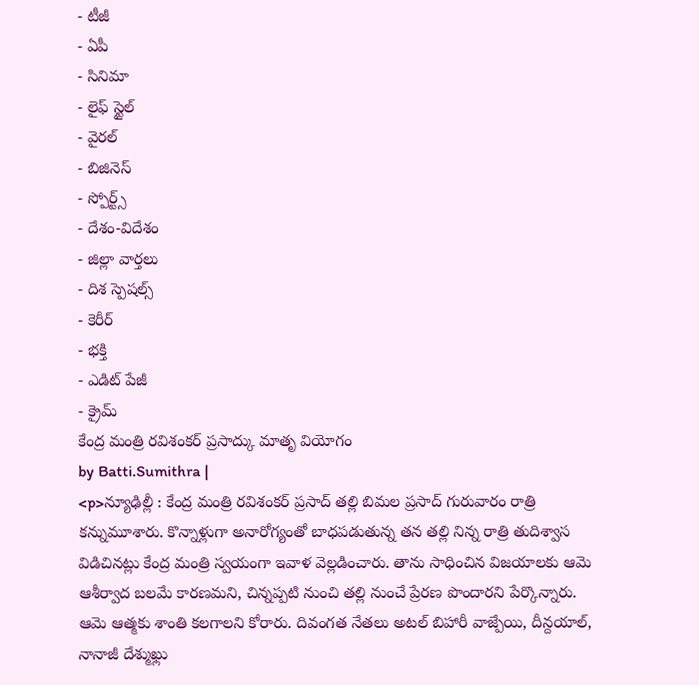- టీజీ
- ఏపీ
- సినిమా
- లైఫ్ స్టైల్
- వైరల్
- బిజినెస్
- స్పోర్ట్స్
- దేశం-విదేశం
- జిల్లా వార్తలు
- దిశ స్పెషల్స్
- కెరీర్
- భక్తి
- ఎడిట్ పేజీ
- క్రైమ్
కేంద్ర మంత్రి రవిశంకర్ ప్రసాద్కు మాతృ వియోగం
by Batti.Sumithra |
<p>న్యూఢిల్లీ : కేంద్ర మంత్రి రవిశంకర్ ప్రసాద్ తల్లి బిమల ప్రసాద్ గురువారం రాత్రి కన్నుమూశారు. కొన్నాళ్లుగా అనారోగ్యంతో బాధపడుతున్న తన తల్లి నిన్న రాత్రి తుదిశ్వాస విడిచినట్లు కేంద్ర మంత్రి స్వయంగా ఇవాళ వెల్లడించారు. తాను సాధించిన విజయాలకు ఆమె ఆశీర్వాద బలమే కారణమని, చిన్నప్పటి నుంచి తల్లి నుంచే ప్రేరణ పొందారని పేర్కొన్నారు. ఆమె ఆత్మకు శాంతి కలగాలని కోరారు. దివంగత నేతలు అటల్ బిహారీ వాజ్పేయి, దీన్దయాల్, నానాజీ దేశ్ముఖ్లు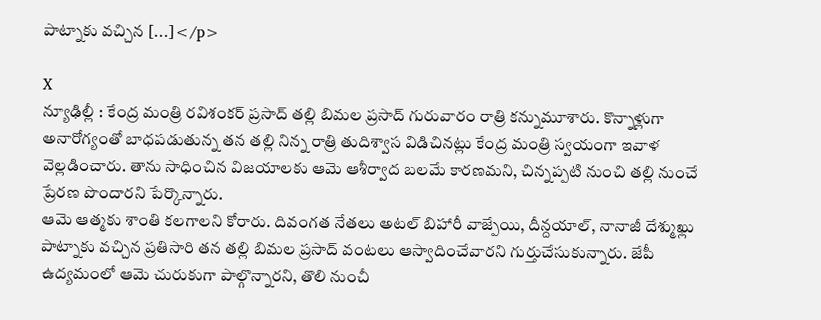పాట్నాకు వచ్చిన […]</p>

X
న్యూఢిల్లీ : కేంద్ర మంత్రి రవిశంకర్ ప్రసాద్ తల్లి బిమల ప్రసాద్ గురువారం రాత్రి కన్నుమూశారు. కొన్నాళ్లుగా అనారోగ్యంతో బాధపడుతున్న తన తల్లి నిన్న రాత్రి తుదిశ్వాస విడిచినట్లు కేంద్ర మంత్రి స్వయంగా ఇవాళ వెల్లడించారు. తాను సాధించిన విజయాలకు ఆమె ఆశీర్వాద బలమే కారణమని, చిన్నప్పటి నుంచి తల్లి నుంచే ప్రేరణ పొందారని పేర్కొన్నారు.
ఆమె ఆత్మకు శాంతి కలగాలని కోరారు. దివంగత నేతలు అటల్ బిహారీ వాజ్పేయి, దీన్దయాల్, నానాజీ దేశ్ముఖ్లు పాట్నాకు వచ్చిన ప్రతిసారి తన తల్లి బిమల ప్రసాద్ వంటలు ఆస్వాదించేవారని గుర్తుచేసుకున్నారు. జేపీ ఉద్యమంలో ఆమె చురుకుగా పాల్గొన్నారని, తొలి నుంచీ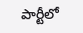పార్టీలో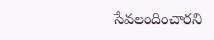సేవలందించారని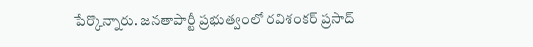పేర్కొన్నారు. జనతాపార్టీ ప్రభుత్వంలో రవిశంకర్ ప్రసాద్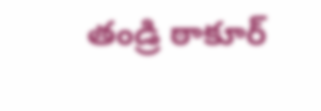తండ్రి ఠాకూర్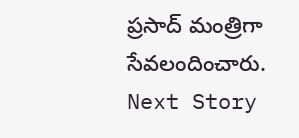ప్రసాద్ మంత్రిగా సేవలందించారు.
Next Story